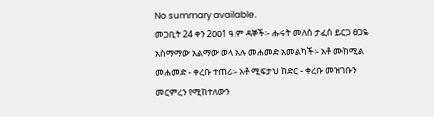No summary available.
መጋቢት 24 ቀን 2ዐዐ1 ዓ.ም ዳኞች፡- ሑሩት መለሰ ታፈሰ ይርጋ ፀጋዬ አስማማው አልማው ወላ አሉ መሐመድ አመልካች፡- አቶ ሙከሚል መሐመድ - ቀረቡ ተጠሪ፡- አቶ ሚፍታህ ከድር - ቀረቡ መዝገቡን መርምረን የሚከተለውን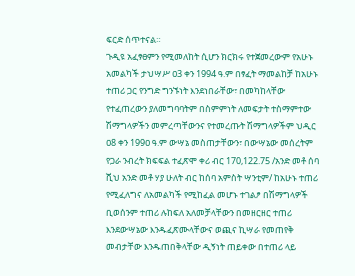ፍርድ ሰጥተናል።
ጉዲዩ አፈፃፀምን የሚመለከት ሲሆን ክርክሩ የተጀመረውም የአሁኑ አመልካች ታህሣሥ ዐ3 ቀን 1994 ዓ.ም በፃፈት ማመልከቻ ከአሁኑ ተጠሪ ጋር የንግድ ግንኙነት እንደነበራቸው፣ በመካከላቸው የተፈጠረውን ያለመግባባትም በስምምነት ለመፍታት ተስማምተው ሽማግላዎችን መምረጣቸውንና የተመረጡት ሽማግላዎችም ህዲር ዐ8 ቀን 199ዐ ዓ.ም ውሣኔ መስጠታቸውን፣ በውሣኔው መሰረትም የጋራ ንብረት ክፍፍል ተፈጽሞ ቀሪ ብር 170,122.75 /አንድ መቶ ሰባ ሺህ አንድ መቶ ሃያ ሁለት ብር ከሰባ አምስት ሣንቲም/ ከአሁኑ ተጠሪ የሚፈለግና ለአመልካች የሚከፈል መሆኑ ተገልፆ በሽማግላዎች ቢወሰንም ተጠሪ ሉከፍለ አለመቻላቸውን በመዘርዘር ተጠሪ እንደውሣኔው እንዱፈጽሙላቸውና ወጪና ኪሣራ የመጠየቅ መብታቸው እንዱጠበቅላቸው ዲኝነት ጠይቀው በተጠሪ ላይ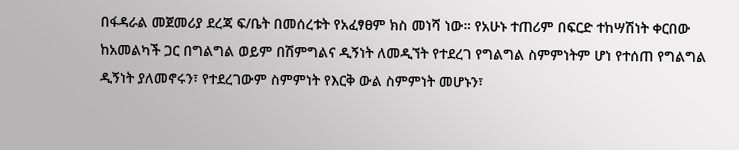በፋዳራል መጀመሪያ ደረጃ ፍ/ቤት በመሰረቱት የአፈፃፀም ክስ መነሻ ነው። የአሁኑ ተጠሪም በፍርድ ተከሣሽነት ቀርበው ከአመልካች ጋር በግልግል ወይም በሽምግልና ዲኝነት ለመዲኘት የተደረገ የግልግል ስምምነትም ሆነ የተሰጠ የግልግል ዲኝነት ያለመኖሩን፣ የተደረገውም ስምምነት የእርቅ ውል ስምምነት መሆኑን፣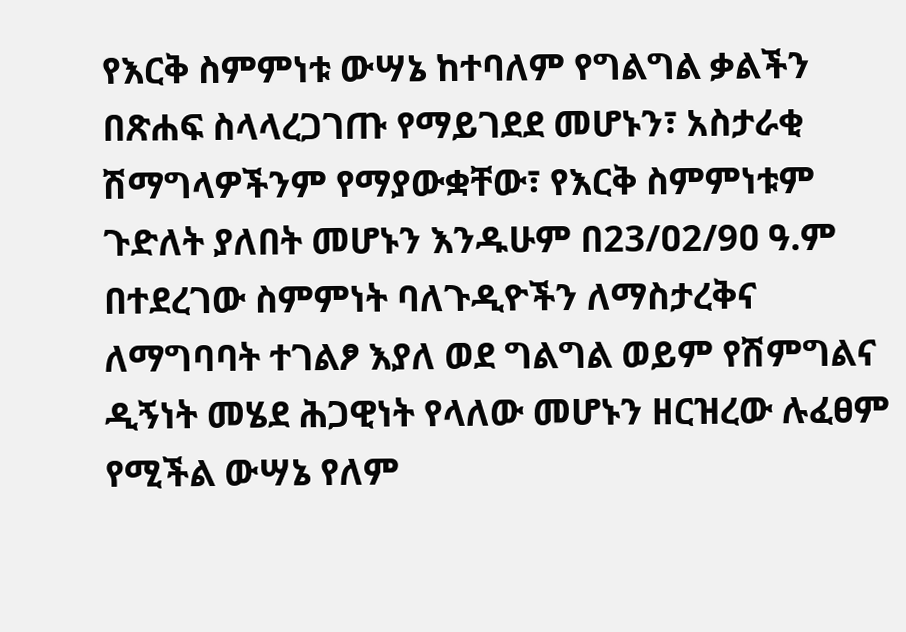የእርቅ ስምምነቱ ውሣኔ ከተባለም የግልግል ቃልችን በጽሐፍ ስላላረጋገጡ የማይገደደ መሆኑን፣ አስታራቂ ሽማግላዎችንም የማያውቋቸው፣ የእርቅ ስምምነቱም ጉድለት ያለበት መሆኑን እንዱሁም በ23/ዐ2/9ዐ ዓ.ም በተደረገው ስምምነት ባለጉዲዮችን ለማስታረቅና ለማግባባት ተገልፆ እያለ ወደ ግልግል ወይም የሽምግልና ዲኝነት መሄደ ሕጋዊነት የላለው መሆኑን ዘርዝረው ሉፈፀም የሚችል ውሣኔ የለም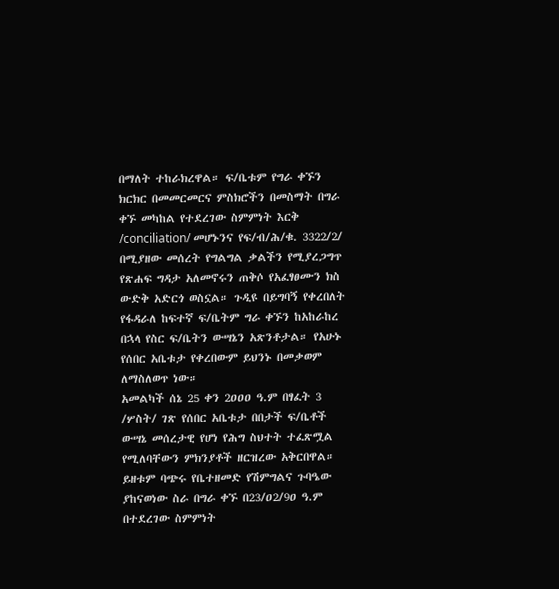በማለት ተከራክረዋል። ፍ/ቤቱም የግራ ቀኙን ክርክር በመመርመርና ምስክሮችን በመስማት በግራ ቀኙ መካከል የተደረገው ስምምነት እርቅ /conciliation/ መሆኑንና የፍ/ብ/ሕ/ቁ. 3322/2/ በሚያዘው መሰረት የግልግል ቃልችን የሚያረጋግጥ የጽሐፍ ግዳታ አለመኖሩን ጠቅሶ የአፈፃፀሙን ክስ ውድቅ አድርጎ ወስኗል። ጉዲዩ በይግባኝ የቀረበለት የፋዳራለ ከፍተኛ ፍ/ቤትም ግራ ቀኙን ከአከራከረ በኋላ የስር ፍ/ቤትን ውሣኔን አጽንቶታል። የአሁኑ የሰበር አቤቱታ የቀረበውም ይህንኑ በመቃወም ለማስለወጥ ነው።
አመልካች ሰኔ 25 ቀን 2ዐዐዐ ዓ.ም በፃፈት 3 /ሦስት/ ገጽ የሰበር አቤቱታ በበታች ፍ/ቤቶች ውሣኔ መሰረታዊ የሆነ የሕግ ስህተት ተፈጽሟል የሚለባቸውን ምክንያቶች ዘርዝረው አቅርበዋል። ይዘቱም ባጭሩ የቤተዘመድ የሽምግልና ጉባዔው ያከናወነው ስራ በግራ ቀኙ በ23/ዐ2/9ዐ ዓ.ም በተደረገው ስምምነት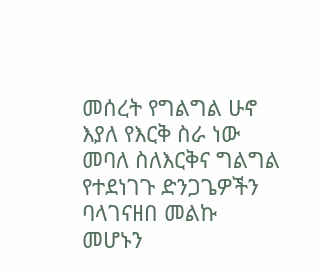መሰረት የግልግል ሁኖ እያለ የእርቅ ስራ ነው መባለ ስለእርቅና ግልግል የተደነገጉ ድንጋጌዎችን ባላገናዘበ መልኩ መሆኑን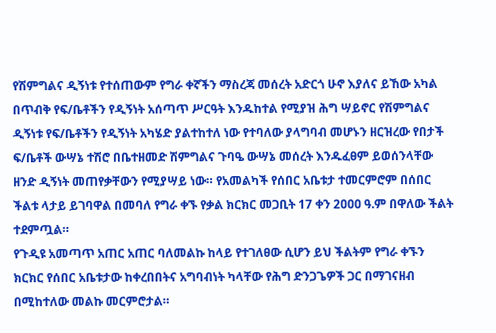የሽምግልና ዲኝነቱ የተሰጠውም የግራ ቀኛችን ማስረጃ መሰረት አድርጎ ሁኖ እያለና ይኸው አካል በጥብቅ የፍ/ቤቶችን የዲኝነት አሰጣጥ ሥርዓት እንዱከተል የሚያዝ ሕግ ሣይኖር የሽምግልና ዲኝነቱ የፍ/ቤቶችን የዲኝነት አካሄድ ያልተከተለ ነው የተባለው ያላግባብ መሆኑን ዘርዝረው የበታች ፍ/ቤቶች ውሣኔ ተሽሮ በቤተዘመድ ሽምግልና ጉባዔ ውሣኔ መሰረት እንዱፈፀም ይወሰንላቸው ዘንድ ዲኝነት መጠየቃቸውን የሚያሣይ ነው። የአመልካች የሰበር አቤቱታ ተመርምሮም በሰበር ችልቱ ላታይ ይገባዋል በመባለ የግራ ቀኙ የቃል ክርክር መጋቢት 17 ቀን 2ዐዐዐ ዓ.ም በዋለው ችልት ተደምጧል።
የጉዲዩ አመጣጥ አጠር አጠር ባለመልኩ ከላይ የተገለፀው ሲሆን ይህ ችልትም የግራ ቀኙን ክርክር የሰበር አቤቱታው ከቀረበበትና አግባብነት ካላቸው የሕግ ድንጋጌዎች ጋር በማገናዘብ በሚከተለው መልኩ መርምሮታል።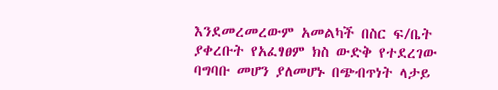እንደመረመረውም አመልካች በስር ፍ/ቤት ያቀረቡት የአፈፃፀም ክስ ውድቅ የተደረገው ባግባቡ መሆን ያለመሆኑ በጭብጥነት ላታይ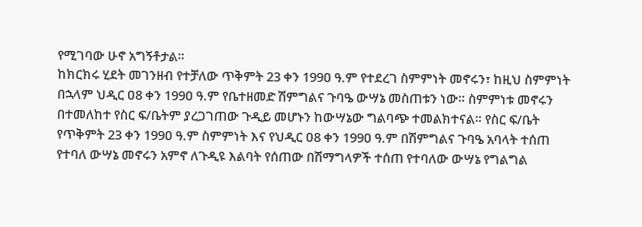የሚገባው ሁኖ አግኝቶታል።
ከክርክሩ ሂደት መገንዘብ የተቻለው ጥቅምት 23 ቀን 199ዐ ዓ.ም የተደረገ ስምምነት መኖሩን፣ ከዚህ ስምምነት በኋላም ህዲር ዐ8 ቀን 199ዐ ዓ.ም የቤተዘመድ ሽምግልና ጉባዔ ውሣኔ መስጠቱን ነው። ስምምነቱ መኖሩን በተመለከተ የስር ፍ/ቤትም ያረጋገጠው ጉዲይ መሆኑን ከውሣኔው ግልባጭ ተመልክተናል። የስር ፍ/ቤት የጥቅምት 23 ቀን 199ዐ ዓ.ም ስምምነት እና የህዲር ዐ8 ቀን 199ዐ ዓ.ም በሽምግልና ጉባዔ አባላት ተሰጠ የተባለ ውሣኔ መኖሩን አምኖ ለጉዲዩ እልባት የሰጠው በሽማግላዎች ተሰጠ የተባለው ውሣኔ የግልግል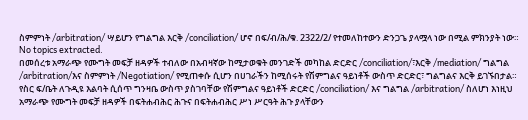ስምምነት /arbitration/ ሣይሆን የግልግል እርቅ /conciliation/ ሆኖ በፍ/ብ/ሕ/ቁ. 2322/2/ የተመለከተውን ድንጋጌ ያላሟላ ነው በሚል ምክንያት ነው።
No topics extracted.
በመሰረቱ አማራጭ የሙግት መፍቻ ዘዳዎች ተብለው በአብዛኛው ከሚታወቁት መንገድች መካከል ድርድር /conciliation/፣እርቅ /mediation/ ግልግል /arbitration/እና ስምምነት /Negotiation/ የሚጠቀሱ ሲሆን በሀገራችን ከሚሰሩት የሽምግልና ዓይነቶች ውስጥ ድርድር፣ ግልግልና እርቅ ይገኙበታል። የስር ፍ/ቤት ለጉዲዩ እልባት ሲሰጥ ግንዛቤ ውስጥ ያስገባቸው የሽምግልና ዓይነቶች ድርድር /conciliation/ እና ግልግል /arbitration/ ስለሆነ እነዚህ አማራጭ የሙግት መፍቻ ዘዳዎች በፍትሐብሕር ሕጉና በፍትሐብሕር ሥነ ሥርዓት ሕጉ ያላቸውን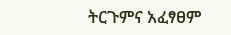ትርጉምና አፈፃፀም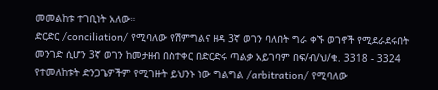መመልከቱ ተገቢነት አለው።
ድርድር /conciliation/ የሚባለው የሽምግልና ዘዳ 3ኛ ወገን ባለበት ግራ ቀኙ ወገኖች የሚደራደሩበት መንገድ ሲሆን 3ኛ ወገን ከመታዘብ በስተቀር በድርድሩ ጣልቃ አይገባም በፍ/ብ/ህ/ቁ. 3318 - 3324 የተመለከቱት ድንጋጌዎችም የሚገዙት ይህንኑ ነው ግልግል /arbitration/ የሚባለው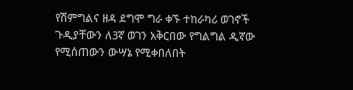የሽምግልና ዘዳ ደግሞ ግራ ቀኙ ተከራካሪ ወገኖች ጉዲያቸውን ለ3ኛ ወገን አቅርበው የግልግል ዲኛው የሚሰጠውን ውሣኔ የሚቀበለበት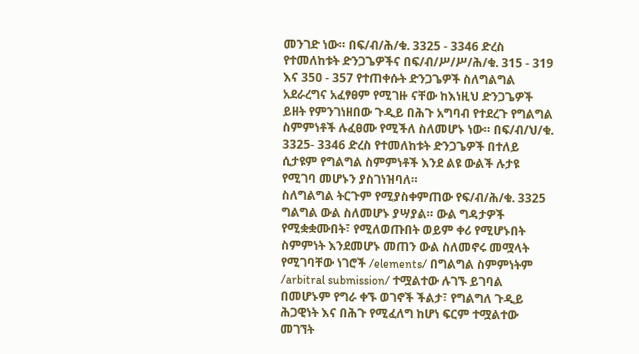መንገድ ነው። በፍ/ብ/ሕ/ቁ. 3325 - 3346 ድረስ የተመለከቱት ድንጋጌዎችና በፍ/ብ/ሥ/ሥ/ሕ/ቁ. 315 - 319 እና 35ዐ - 357 የተጠቀሱት ድንጋጌዎች ስለግልግል አደራረግና አፈፃፀም የሚገዙ ናቸው ከእነዚህ ድንጋጌዎች ይዘት የምንገነዘበው ጉዲይ በሕጉ አግባብ የተደረጉ የግልግል ስምምነቶች ሉፈፀሙ የሚችለ ስለመሆኑ ነው። በፍ/ብ/ህ/ቁ. 3325- 3346 ድረስ የተመለከቱት ድንጋጌዎች በተለይ ሲታዩም የግልግል ስምምነቶች እንደ ልዩ ውልች ሉታዩ የሚገባ መሆኑን ያስገነዝባለ።
ስለግልግል ትርጉም የሚያስቀምጠው የፍ/ብ/ሕ/ቁ. 3325 ግልግል ውል ስለመሆኑ ያሣያል። ውል ግዳታዎች የሚቋቋሙበት፣ የሚለወጡበት ወይም ቀሪ የሚሆኑበት ስምምነት እንደመሆኑ መጠን ውል ስለመኖሩ መሟላት የሚገባቸው ነገሮች /elements/ በግልግል ስምምነትም /arbitral submission/ ተሟልተው ሉገኙ ይገባል በመሆኑም የግራ ቀኙ ወገኖች ችልታ፣ የግልግለ ጉዲይ ሕጋዊነት እና በሕጉ የሚፈለግ ከሆነ ፍርም ተሟልተው መገኘት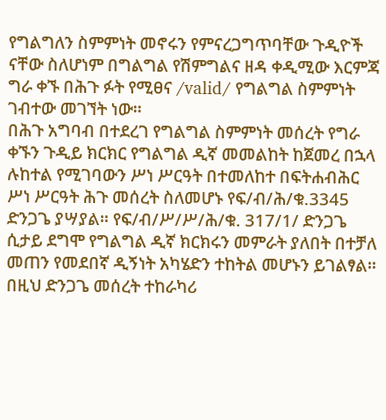የግልግለን ስምምነት መኖሩን የምናረጋግጥባቸው ጉዲዮች ናቸው ስለሆነም በግልግል የሽምግልና ዘዳ ቀዲሚው እርምጃ ግራ ቀኙ በሕጉ ፉት የሚፀና /valid/ የግልግል ስምምነት ገብተው መገኘት ነው።
በሕጉ አግባብ በተደረገ የግልግል ስምምነት መሰረት የግራ ቀኙን ጉዲይ ክርክር የግልግል ዲኛ መመልከት ከጀመረ በኋላ ሉከተል የሚገባውን ሥነ ሥርዓት በተመለከተ በፍትሐብሕር ሥነ ሥርዓት ሕጉ መሰረት ስለመሆኑ የፍ/ብ/ሕ/ቁ.3345 ድንጋጌ ያሣያል። የፍ/ብ/ሥ/ሥ/ሕ/ቁ. 317/1/ ድንጋጌ ሲታይ ደግሞ የግልግል ዲኛ ክርክሩን መምራት ያለበት በተቻለ መጠን የመደበኛ ዲኝነት አካሄድን ተከትል መሆኑን ይገልፃል። በዚህ ድንጋጌ መሰረት ተከራካሪ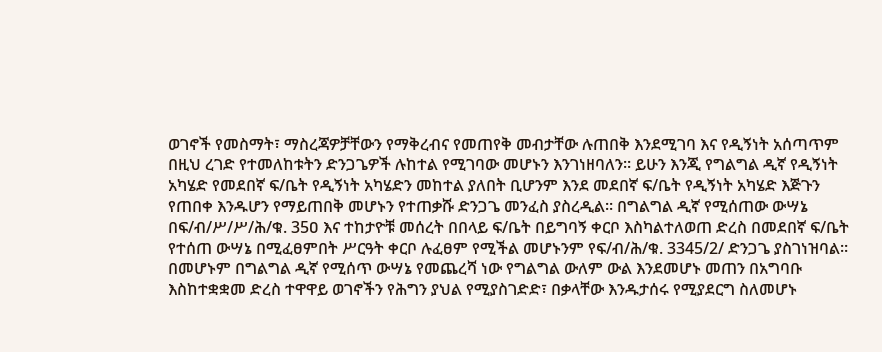ወገኖች የመስማት፣ ማስረጃዎቻቸውን የማቅረብና የመጠየቅ መብታቸው ሉጠበቅ እንደሚገባ እና የዲኝነት አሰጣጥም በዚህ ረገድ የተመለከቱትን ድንጋጌዎች ሉከተል የሚገባው መሆኑን እንገነዘባለን። ይሁን እንጂ የግልግል ዲኛ የዲኝነት አካሄድ የመደበኛ ፍ/ቤት የዲኝነት አካሄድን መከተል ያለበት ቢሆንም እንደ መደበኛ ፍ/ቤት የዲኝነት አካሄድ እጅጉን የጠበቀ እንዱሆን የማይጠበቅ መሆኑን የተጠቃሹ ድንጋጌ መንፈስ ያስረዲል። በግልግል ዲኛ የሚሰጠው ውሣኔ በፍ/ብ/ሥ/ሥ/ሕ/ቁ. 35ዐ እና ተከታዮቹ መሰረት በበላይ ፍ/ቤት በይግባኝ ቀርቦ እስካልተለወጠ ድረስ በመደበኛ ፍ/ቤት የተሰጠ ውሣኔ በሚፈፀምበት ሥርዓት ቀርቦ ሉፈፀም የሚችል መሆኑንም የፍ/ብ/ሕ/ቁ. 3345/2/ ድንጋጌ ያስገነዝባል።
በመሆኑም በግልግል ዲኛ የሚሰጥ ውሣኔ የመጨረሻ ነው የግልግል ውለም ውል እንደመሆኑ መጠን በአግባቡ እስከተቋቋመ ድረስ ተዋዋይ ወገኖችን የሕግን ያህል የሚያስገድድ፣ በቃላቸው እንዱታሰሩ የሚያደርግ ስለመሆኑ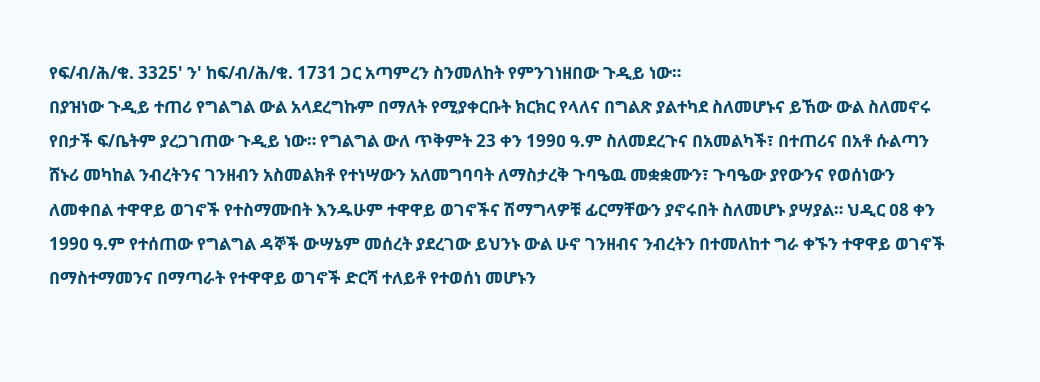የፍ/ብ/ሕ/ቁ. 3325' ን' ከፍ/ብ/ሕ/ቁ. 1731 ጋር አጣምረን ስንመለከት የምንገነዘበው ጉዲይ ነው።
በያዝነው ጉዲይ ተጠሪ የግልግል ውል አላደረግኩም በማለት የሚያቀርቡት ክርክር የላለና በግልጽ ያልተካደ ስለመሆኑና ይኸው ውል ስለመኖሩ የበታች ፍ/ቤትም ያረጋገጠው ጉዲይ ነው። የግልግል ውለ ጥቅምት 23 ቀን 199ዐ ዓ.ም ስለመደረጉና በአመልካች፣ በተጠሪና በአቶ ሱልጣን ሸኑሪ መካከል ንብረትንና ገንዘብን አስመልክቶ የተነሣውን አለመግባባት ለማስታረቅ ጉባዔዉ መቋቋሙን፣ ጉባዔው ያየውንና የወሰነውን ለመቀበል ተዋዋይ ወገኖች የተስማሙበት እንዱሁም ተዋዋይ ወገኖችና ሽማግላዎቹ ፊርማቸውን ያኖሩበት ስለመሆኑ ያሣያል። ህዲር ዐ8 ቀን 199ዐ ዓ.ም የተሰጠው የግልግል ዳኞች ውሣኔም መሰረት ያደረገው ይህንኑ ውል ሁኖ ገንዘብና ንብረትን በተመለከተ ግራ ቀኙን ተዋዋይ ወገኖች በማስተማመንና በማጣራት የተዋዋይ ወገኖች ድርሻ ተለይቶ የተወሰነ መሆኑን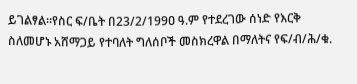ይገልፃል።የስር ፍ/ቤት በ23/2/199ዐ ዓ.ም የተደረገው ሰነድ የእርቅ ስለመሆኑ አሸማጋይ የተባለት ግለሰቦች መስክረዋል በማለትና የፍ/ብ/ሕ/ቁ.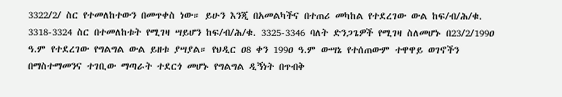3322/2/ ስር የተመለከተውን በመጥቀስ ነው። ይሁን እንጂ በአመልካችና በተጠሪ መካከል የተደረገው ውል ከፍ/ብ/ሕ/ቁ.
3318-3324 ስር በተመለከቱት የሚገዛ ሣይሆን ከፍ/ብ/ሕ/ቁ. 3325-3346 ባለት ድንጋጌዎች የሚገዛ ስለመሆኑ በ23/2/199ዐ ዓ.ም የተደረገው የግልግል ውል ይዘቱ ያሣያል። የህዲር ዐ8 ቀን 199ዐ ዓ.ም ውሣኔ የተሰጠውም ተዋዋይ ወገኖችን በማስተማመንና ተገቢው ማጣራት ተደርጎ መሆኑ የግልግል ዲኝነት በጥብቅ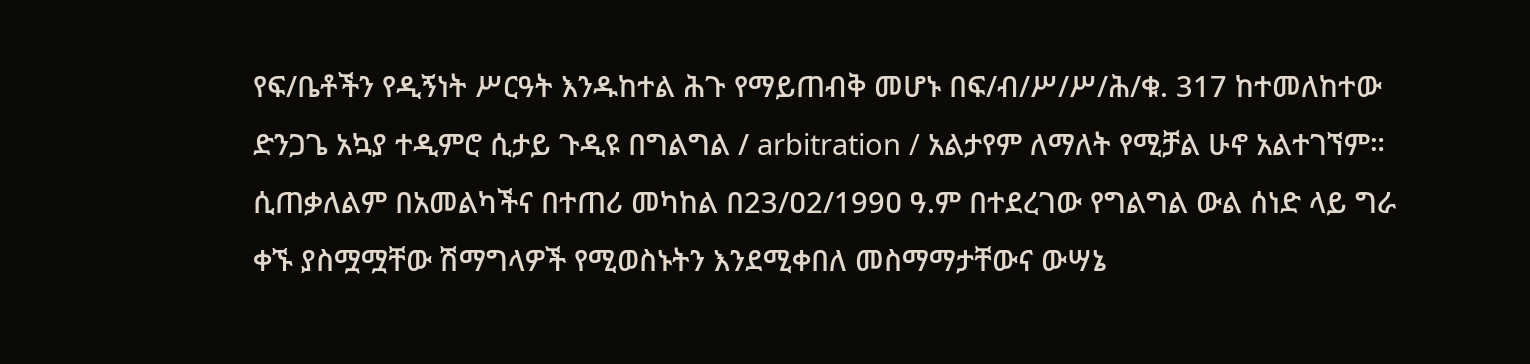የፍ/ቤቶችን የዲኝነት ሥርዓት እንዱከተል ሕጉ የማይጠብቅ መሆኑ በፍ/ብ/ሥ/ሥ/ሕ/ቁ. 317 ከተመለከተው ድንጋጌ አኳያ ተዲምሮ ሲታይ ጉዲዩ በግልግል / arbitration / አልታየም ለማለት የሚቻል ሁኖ አልተገኘም።
ሲጠቃለልም በአመልካችና በተጠሪ መካከል በ23/ዐ2/199ዐ ዓ.ም በተደረገው የግልግል ውል ሰነድ ላይ ግራ ቀኙ ያስሟሟቸው ሽማግላዎች የሚወስኑትን እንደሚቀበለ መስማማታቸውና ውሣኔ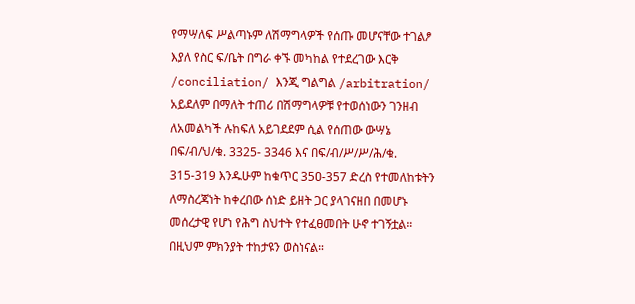የማሣለፍ ሥልጣኑም ለሽማግላዎች የሰጡ መሆናቸው ተገልፆ እያለ የስር ፍ/ቤት በግራ ቀኙ መካከል የተደረገው እርቅ /conciliation/ እንጂ ግልግል /arbitration/ አይደለም በማለት ተጠሪ በሽማግላዎቹ የተወሰነውን ገንዘብ ለአመልካች ሉከፍለ አይገደደም ሲል የሰጠው ውሣኔ በፍ/ብ/ህ/ቁ. 3325- 3346 እና በፍ/ብ/ሥ/ሥ/ሕ/ቁ. 315-319 እንዱሁም ከቁጥር 35ዐ-357 ድረስ የተመለከቱትን ለማስረጃነት ከቀረበው ሰነድ ይዘት ጋር ያላገናዘበ በመሆኑ መሰረታዊ የሆነ የሕግ ስህተት የተፈፀመበት ሁኖ ተገኝቷል።
በዚህም ምክንያት ተከታዩን ወስነናል።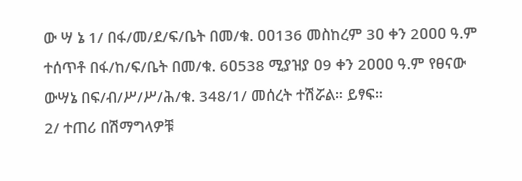ው ሣ ኔ 1/ በፋ/መ/ደ/ፍ/ቤት በመ/ቁ. ዐዐ136 መስከረም 3ዐ ቀን 2ዐዐዐ ዓ.ም ተሰጥቶ በፋ/ከ/ፍ/ቤት በመ/ቁ. 6ዐ538 ሚያዝያ ዐ9 ቀን 2ዐዐዐ ዓ.ም የፀናው ውሣኔ በፍ/ብ/ሥ/ሥ/ሕ/ቁ. 348/1/ መሰረት ተሽሯል። ይፃፍ።
2/ ተጠሪ በሽማግላዎቹ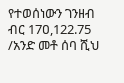የተወሰነውን ገንዘብ ብር 17ዐ,122.75 /አንድ መቶ ሰባ ሺህ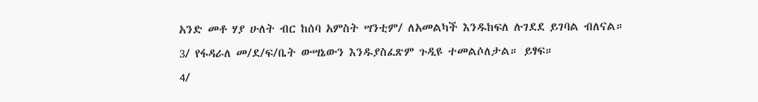አንድ መቶ ሃያ ሁለት ብር ከሰባ አምስት ሣንቲም/ ለአመልካች እንዱከፍለ ሉገደደ ይገባል ብለናል።
3/ የፋዳራለ መ/ደ/ፍ/ቤት ውሣኔውን እንዱያስፈጽም ጉዲዩ ተመልሶለታል። ይፃፍ።
4/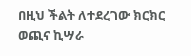በዚህ ችልት ለተደረገው ክርክር ወጪና ኪሣራ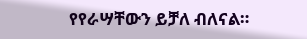የየራሣቸውን ይቻለ ብለናል።